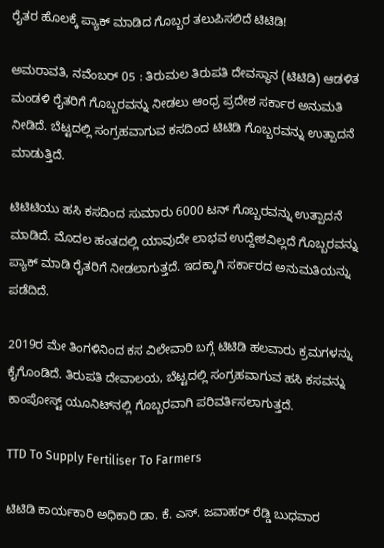ರೈತರ ಹೊಲಕ್ಕೆ ಪ್ಯಾಕ್ ಮಾಡಿದ ಗೊಬ್ಬರ ತಲುಪಿಸಲಿದೆ ಟಿಟಿಡಿ!

ಅಮರಾವತಿ, ನವೆಂಬರ್ 05 : ತಿರುಮಲ ತಿರುಪತಿ ದೇವಸ್ಥಾನ (ಟಿಟಿಡಿ) ಆಡಳಿತ ಮಂಡಳಿ ರೈತರಿಗೆ ಗೊಬ್ಬರವನ್ನು ನೀಡಲು ಆಂಧ್ರ ಪ್ರದೇಶ ಸರ್ಕಾರ ಅನುಮತಿ ನೀಡಿದೆ. ಬೆಟ್ಟದಲ್ಲಿ ಸಂಗ್ರಹವಾಗುವ ಕಸದಿಂದ ಟಿಟಿಡಿ ಗೊಬ್ಬರವನ್ನು ಉತ್ಪಾದನೆ ಮಾಡುತ್ತಿದೆ.

ಟಿಟಿಟಿಯು ಹಸಿ ಕಸದಿಂದ ಸುಮಾರು 6000 ಟನ್ ಗೊಬ್ಬರವನ್ನು ಉತ್ಪಾದನೆ ಮಾಡಿದೆ. ಮೊದಲ ಹಂತದಲ್ಲಿ ಯಾವುದೇ ಲಾಭವ ಉದ್ದೇಶವಿಲ್ಲದೆ ಗೊಬ್ಬರವನ್ನು ಪ್ಯಾಕ್ ಮಾಡಿ ರೈತರಿಗೆ ನೀಡಲಾಗುತ್ತದೆ. ಇದಕ್ಕಾಗಿ ಸರ್ಕಾರದ ಅನುಮತಿಯನ್ನು ಪಡೆದಿದೆ.

2019ರ ಮೇ ತಿಂಗಳಿನಿಂದ ಕಸ ವಿಲೇವಾರಿ ಬಗ್ಗೆ ಟಿಟಿಡಿ ಹಲವಾರು ಕ್ರಮಗಳನ್ನು ಕೈಗೊಂಡಿದೆ. ತಿರುಪತಿ ದೇವಾಲಯ, ಬೆಟ್ಟದಲ್ಲಿ ಸಂಗ್ರಹವಾಗುವ ಹಸಿ ಕಸವನ್ನು ಕಾಂಪೋಸ್ಟ್ ಯೂನಿಟ್‌ನಲ್ಲಿ ಗೊಬ್ಬರವಾಗಿ ಪರಿವರ್ತಿಸಲಾಗುತ್ತದೆ.

TTD To Supply Fertiliser To Farmers

ಟಿಟಿಡಿ ಕಾರ್ಯಕಾರಿ ಅಧಿಕಾರಿ ಡಾ. ಕೆ. ಎಸ್. ಜವಾಹರ್ ರೆಡ್ಡಿ ಬುಧವಾರ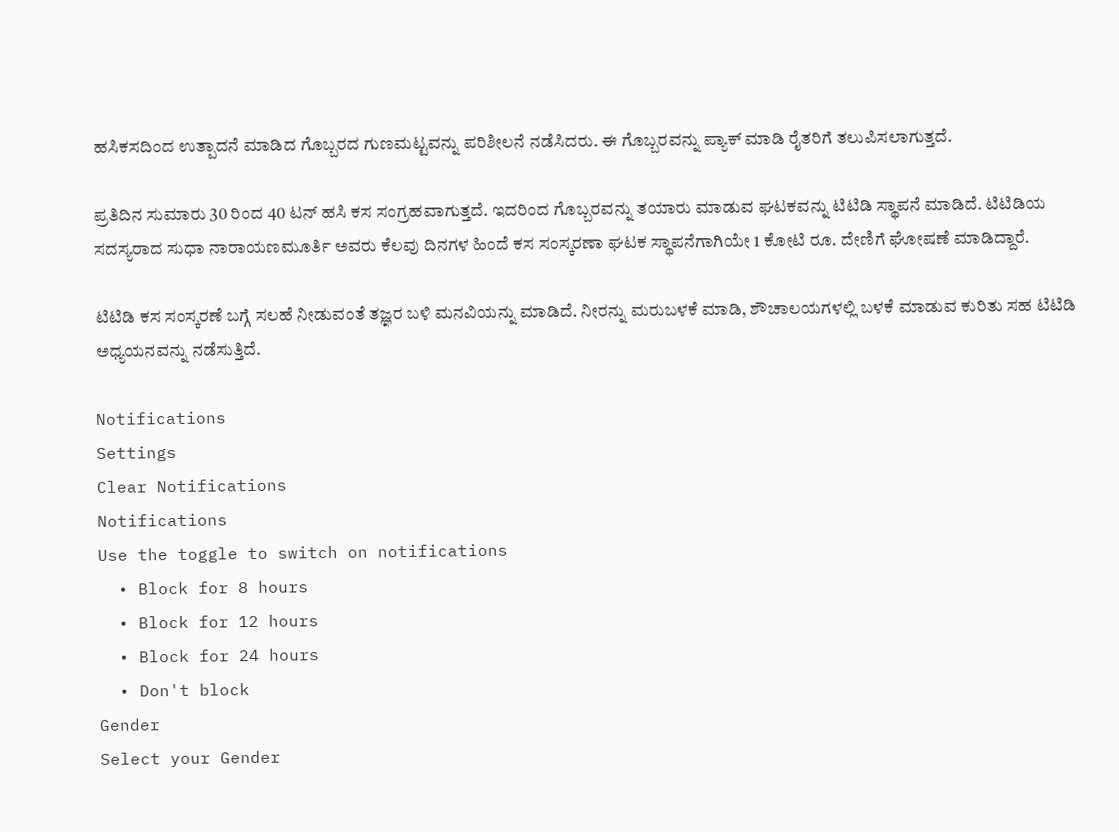ಹಸಿಕಸದಿಂದ ಉತ್ಪಾದನೆ ಮಾಡಿದ ಗೊಬ್ಬರದ ಗುಣಮಟ್ಟವನ್ನು ಪರಿಶೀಲನೆ ನಡೆಸಿದರು. ಈ ಗೊಬ್ಬರವನ್ನು ಪ್ಯಾಕ್ ಮಾಡಿ ರೈತರಿಗೆ ತಲುಪಿಸಲಾಗುತ್ತದೆ.

ಪ್ರತಿದಿನ ಸುಮಾರು 30 ರಿಂದ 40 ಟನ್ ಹಸಿ ಕಸ ಸಂಗ್ರಹವಾಗುತ್ತದೆ. ಇದರಿಂದ ಗೊಬ್ಬರವನ್ನು ತಯಾರು ಮಾಡುವ ಘಟಕವನ್ನು ಟಿಟಿಡಿ ಸ್ಥಾಪನೆ ಮಾಡಿದೆ. ಟಿಟಿಡಿಯ ಸದಸ್ಯರಾದ ಸುಧಾ ನಾರಾಯಣಮೂರ್ತಿ ಅವರು ಕೆಲವು ದಿನಗಳ ಹಿಂದೆ ಕಸ ಸಂಸ್ಕರಣಾ ಘಟಕ ಸ್ಥಾಪನೆಗಾಗಿಯೇ 1 ಕೋಟಿ ರೂ. ದೇಣಿಗೆ ಘೋಷಣೆ ಮಾಡಿದ್ದಾರೆ.

ಟಿಟಿಡಿ ಕಸ ಸಂಸ್ಕರಣೆ ಬಗ್ಗೆ ಸಲಹೆ ನೀಡುವಂತೆ ತಜ್ಞರ ಬಳಿ ಮನವಿಯನ್ನು ಮಾಡಿದೆ. ನೀರನ್ನು ಮರುಬಳಕೆ ಮಾಡಿ, ಶೌಚಾಲಯಗಳಲ್ಲಿ ಬಳಕೆ ಮಾಡುವ ಕುರಿತು ಸಹ ಟಿಟಿಡಿ ಅಧ್ಯಯನವನ್ನು ನಡೆಸುತ್ತಿದೆ.

Notifications
Settings
Clear Notifications
Notifications
Use the toggle to switch on notifications
  • Block for 8 hours
  • Block for 12 hours
  • Block for 24 hours
  • Don't block
Gender
Select your Gender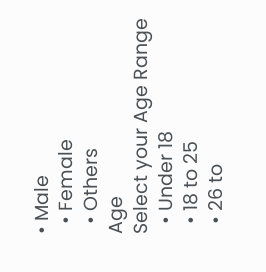• Male
  • Female
  • Others
Age
Select your Age Range
  • Under 18
  • 18 to 25
  • 26 to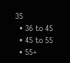35
  • 36 to 45
  • 45 to 55
  • 55+